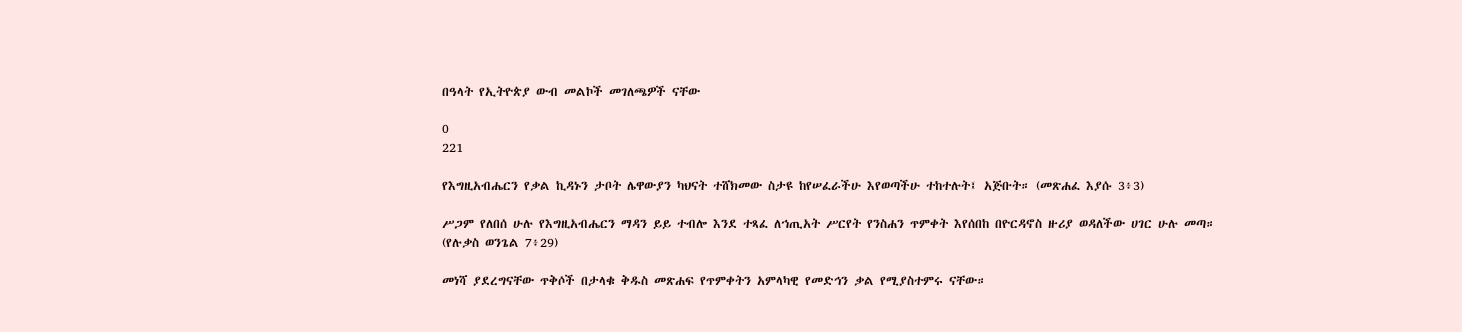በዓላት የኢትዮጵያ ውብ መልኮች መገለጫዎች ናቸው

0
221

የእግዚአብሔርን የቃል ኪዳኑን ታቦት ሌዋውያን ካህናት ተሸክመው ስታዩ ከየሠፈራችሁ እየወጣችሁ ተከተሉት፤ አጅቡት። (መጽሐፈ እያሱ 3፥3)

ሥጋም የለበሰ ሁሉ የእግዚአብሔርን ማዳን ይይ ተብሎ እንደ ተጻፈ ለኀጢአት ሥርየት የንስሐን ጥምቀት እየሰበከ በዮርዳኖስ ዙሪያ ወዳለችው ሀገር ሁሉ መጣ። (የሉቃስ ወንጌል 7፥29)

መነሻ ያደረግናቸው ጥቅሶች በታላቁ ቅዱስ መጽሐፍ የጥምቀትን አምላካዊ የመድኅን ቃል የሚያስተምሩ ናቸው።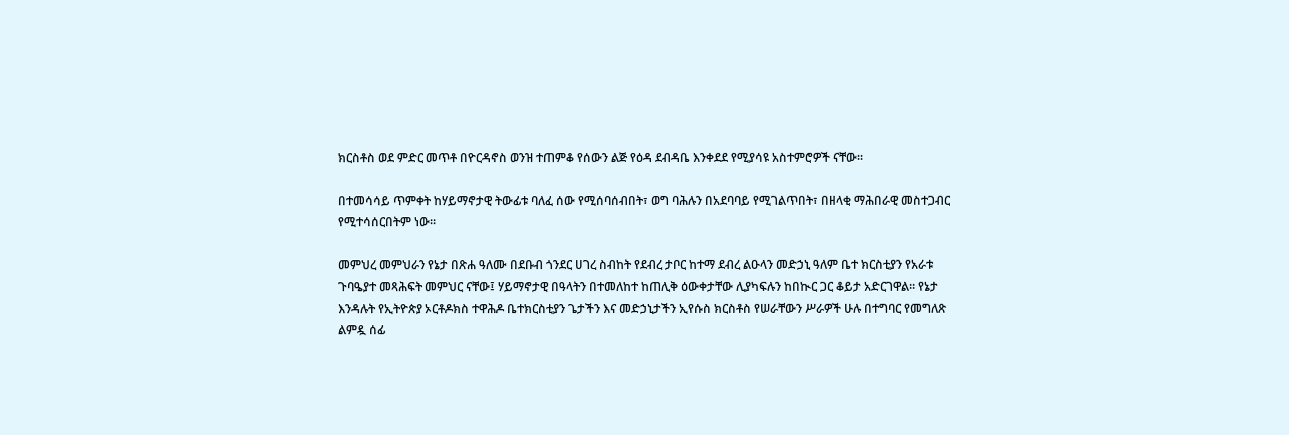ክርስቶስ ወደ ምድር መጥቶ በዮርዳኖስ ወንዝ ተጠምቆ የሰውን ልጅ የዕዳ ደብዳቤ እንቀደደ የሚያሳዩ አስተምሮዎች ናቸው።

በተመሳሳይ ጥምቀት ከሃይማኖታዊ ትውፊቱ ባለፈ ሰው የሚሰባሰብበት፣ ወግ ባሕሉን በአደባባይ የሚገልጥበት፣ በዘላቂ ማሕበራዊ መስተጋብር የሚተሳሰርበትም ነው።

መምህረ መምህራን የኔታ በጽሐ ዓለሙ በደቡብ ጎንደር ሀገረ ስብከት የደብረ ታቦር ከተማ ደብረ ልዑላን መድኃኒ ዓለም ቤተ ክርስቲያን የአራቱ ጉባዔያተ መጻሕፍት መምህር ናቸው፤ ሃይማኖታዊ በዓላትን በተመለከተ ከጠሊቅ ዕውቀታቸው ሊያካፍሉን ከበኲር ጋር ቆይታ አድርገዋል። የኔታ እንዳሉት የኢትዮጵያ ኦርቶዶክስ ተዋሕዶ ቤተክርስቲያን ጌታችን እና መድኃኒታችን ኢየሱስ ክርስቶስ የሠራቸውን ሥራዎች ሁሉ በተግባር የመግለጽ ልምዷ ሰፊ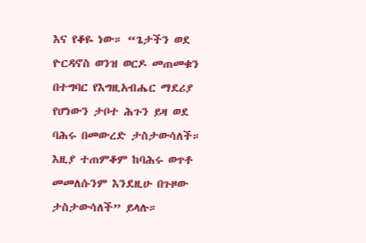እና የቆዬ ነው። “ጌታችን ወደ ዮርዳኖስ ወንዝ ወርዶ መጠመቁን በተግባር የእግዚአብሔር ማደሪያ የሆነውን ታቦተ ሕጉን ይዛ ወደ ባሕሩ በመውረድ ታስታውሳለች። እዚያ ተጠምቆም ከባሕሩ ወጥቶ መመለሱንም እንደዚሁ በጉዞው ታስታውሳለች” ይላሉ።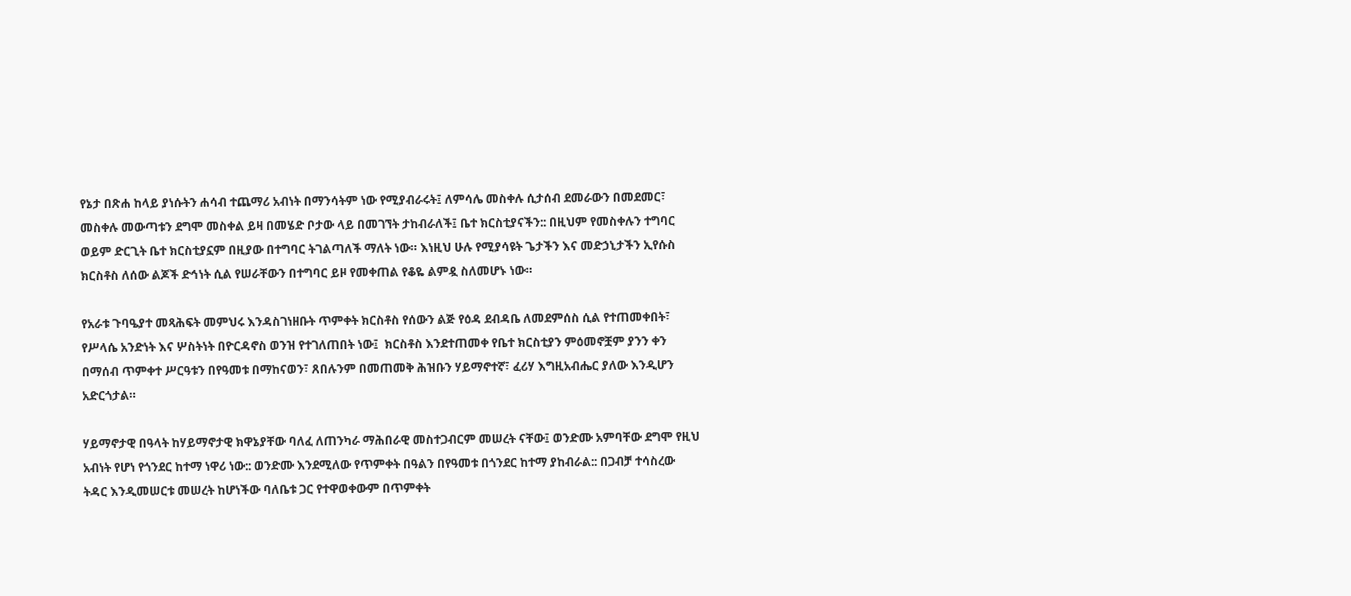የኔታ በጽሐ ከላይ ያነሱትን ሐሳብ ተጨማሪ አብነት በማንሳትም ነው የሚያብራሩት፤ ለምሳሌ መስቀሉ ሲታሰብ ደመራውን በመደመር፣ መስቀሉ መውጣቱን ደግሞ መስቀል ይዛ በመሄድ ቦታው ላይ በመገኘት ታከብራለች፤ ቤተ ክርስቲያናችን:: በዚህም የመስቀሉን ተግባር ወይም ድርጊት ቤተ ክርስቲያኗም በዚያው በተግባር ትገልጣለች ማለት ነው። እነዚህ ሁሉ የሚያሳዩት ጌታችን እና መድኃኒታችን ኢየሱስ ክርስቶስ ለሰው ልጆች ድኅነት ሲል የሠራቸውን በተግባር ይዞ የመቀጠል የቆዬ ልምዷ ስለመሆኑ ነው።

የአራቱ ጉባዔያተ መጻሕፍት መምህሩ እንዳስገነዘቡት ጥምቀት ክርስቶስ የሰውን ልጅ የዕዳ ደብዳቤ ለመደምሰስ ሲል የተጠመቀበት፣ የሥላሴ አንድነት እና ሦስትነት በዮርዳኖስ ወንዝ የተገለጠበት ነው፤  ክርስቶስ እንደተጠመቀ የቤተ ክርስቲያን ምዕመኖቿም ያንን ቀን በማሰብ ጥምቀተ ሥርዓቱን በየዓመቱ በማከናወን፣ ጸበሉንም በመጠመቅ ሕዝቡን ሃይማኖተኛ፣ ፈሪሃ እግዚአብሔር ያለው እንዲሆን አድርጎታል።

ሃይማኖታዊ በዓላት ከሃይማኖታዊ ክዋኔያቸው ባለፈ ለጠንካራ ማሕበራዊ መስተጋብርም መሠረት ናቸው፤ ወንድሙ አምባቸው ደግሞ የዚህ አብነት የሆነ የጎንደር ከተማ ነዋሪ ነው:: ወንድሙ እንደሚለው የጥምቀት በዓልን በየዓመቱ በጎንደር ከተማ ያከብራል:: በጋብቻ ተሳስረው ትዳር እንዲመሠርቱ መሠረት ከሆነችው ባለቤቱ ጋር የተዋወቀውም በጥምቀት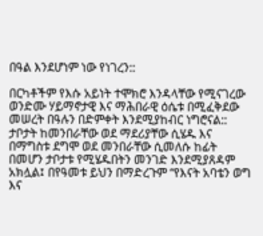በዓል እንደሆነም ነው የነገረን::

በርካቶችም የእሱ አይነት ተሞክሮ እንዳላቸው የሚናገረው ወንድሙ ሃይማኖታዊ እና ማሕበራዊ ዕሴቱ በሚፈቅደው መሠረት በዓሉን በድምቀት እንደሚያከብር ነግሮናል:: ታቦታት ከመንበራቸው ወደ ማደሪያቸው ሲሄዱ እና በማግስቱ ደግሞ ወደ መንበራቸው ሲመለሱ ከፊት በመሆን ታቦታቱ የሚሄዱበትን መንገድ እንደሚያጸዳም አክሏል፤ በየዓመቱ ይህን በማድረጉም “የእናት አባቴን ወግ እና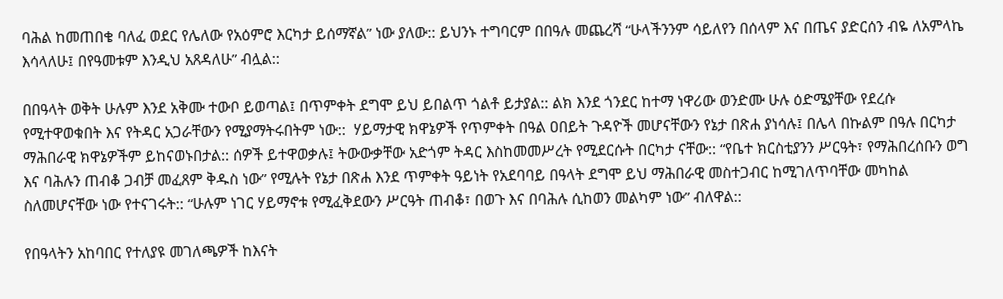ባሕል ከመጠበቄ ባለፈ ወደር የሌለው የአዕምሮ እርካታ ይሰማኛል” ነው ያለው:: ይህንኑ ተግባርም በበዓሉ መጨረሻ “ሁላችንንም ሳይለየን በሰላም እና በጤና ያድርሰን ብዬ ለአምላኬ እሳላለሁ፤ በየዓመቱም እንዲህ አጸዳለሁ” ብሏል::

በበዓላት ወቅት ሁሉም እንደ አቅሙ ተውቦ ይወጣል፤ በጥምቀት ደግሞ ይህ ይበልጥ ጎልቶ ይታያል:: ልክ እንደ ጎንደር ከተማ ነዋሪው ወንድሙ ሁሉ ዕድሜያቸው የደረሱ የሚተዋወቁበት እና የትዳር አጋራቸውን የሚያማትሩበትም ነው::  ሃይማታዊ ክዋኔዎች የጥምቀት በዓል ዐበይት ጉዳዮች መሆናቸውን የኔታ በጽሐ ያነሳሉ፤ በሌላ በኩልም በዓሉ በርካታ ማሕበራዊ ክዋኔዎችም ይከናወኑበታል:: ሰዎች ይተዋወቃሉ፤ ትውውቃቸው አድጎም ትዳር እስከመመሥረት የሚደርሱት በርካታ ናቸው:: “የቤተ ክርስቲያንን ሥርዓት፣ የማሕበረሰቡን ወግ እና ባሕሉን ጠብቆ ጋብቻ መፈጸም ቅዱስ ነው” የሚሉት የኔታ በጽሐ እንደ ጥምቀት ዓይነት የአደባባይ በዓላት ደግሞ ይህ ማሕበራዊ መስተጋብር ከሚገለጥባቸው መካከል ስለመሆናቸው ነው የተናገሩት:: “ሁሉም ነገር ሃይማኖቱ የሚፈቅደውን ሥርዓት ጠብቆ፣ በወጉ እና በባሕሉ ሲከወን መልካም ነው” ብለዋል::

የበዓላትን አከባበር የተለያዩ መገለጫዎች ከእናት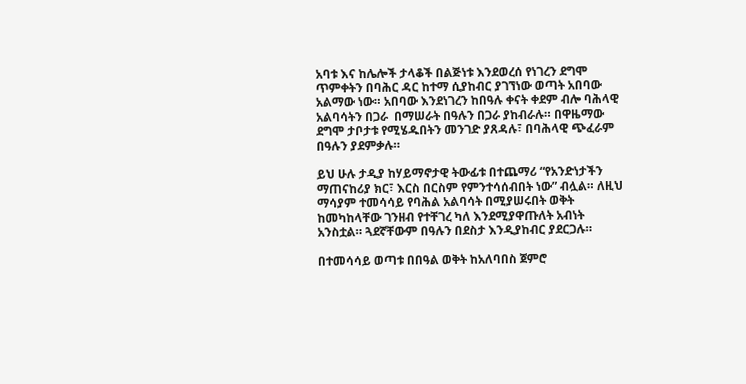አባቱ እና ከሌሎች ታላቆች በልጅነቱ እንደወረሰ የነገረን ደግሞ ጥምቀትን በባሕር ዳር ከተማ ሲያከብር ያገኘነው ወጣት አበባው አልማው ነው። አበባው እንደነገረን ከበዓሉ ቀናት ቀደም ብሎ ባሕላዊ አልባሳትን በጋራ  በማሠራት በዓሉን በጋራ ያከብራሉ። በዋዜማው ደግሞ ታቦታቱ የሚሄዱበትን መንገድ ያጸዳሉ፣ በባሕላዊ ጭፈራም በዓሉን ያደምቃሉ።

ይህ ሁሉ ታዲያ ከሃይማኖታዊ ትውፊቱ በተጨማሪ “የአንድነታችን ማጠናከሪያ ክር፣ እርስ በርስም የምንተሳሰብበት ነው” ብሏል። ለዚህ ማሳያም ተመሳሳይ የባሕል አልባሳት በሚያሠሩበት ወቅት ከመካከላቸው ገንዘብ የተቸገረ ካለ እንደሚያዋጡለት አብነት አንስቷል። ጓደኛቸውም በዓሉን በደስታ እንዲያከብር ያደርጋሉ።

በተመሳሳይ ወጣቱ በበዓል ወቅት ከአለባበስ ጀምሮ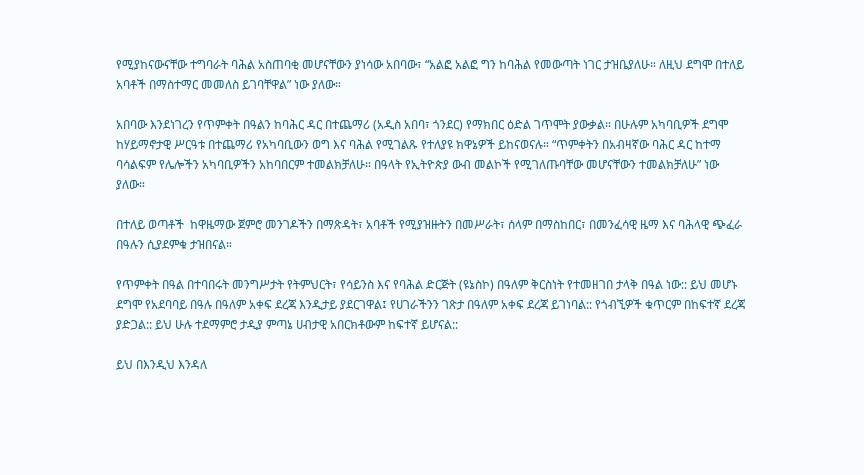የሚያከናውናቸው ተግባራት ባሕል አስጠባቂ መሆናቸውን ያነሳው አበባው፣ “አልፎ አልፎ ግን ከባሕል የመውጣት ነገር ታዝቤያለሁ። ለዚህ ደግሞ በተለይ አባቶች በማስተማር መመለስ ይገባቸዋል” ነው ያለው።

አበባው እንደነገረን የጥምቀት በዓልን ከባሕር ዳር በተጨማሪ (አዲስ አበባ፣ ጎንደር) የማክበር ዕድል ገጥሞት ያውቃል። በሁሉም አካባቢዎች ደግሞ ከሃይማኖታዊ ሥርዓቱ በተጨማሪ የአካባቢውን ወግ እና ባሕል የሚገልጹ የተለያዩ ክዋኔዎች ይከናወናሉ። “ጥምቀትን በአብዛኛው ባሕር ዳር ከተማ ባሳልፍም የሌሎችን አካባቢዎችን አከባበርም ተመልክቻለሁ። በዓላት የኢትዮጵያ ውብ መልኮች የሚገለጡባቸው መሆናቸውን ተመልክቻለሁ” ነው ያለው።

በተለይ ወጣቶች  ከዋዜማው ጀምሮ መንገዶችን በማጽዳት፣ አባቶች የሚያዝዙትን በመሥራት፣ ሰላም በማስከበር፣ በመንፈሳዊ ዜማ እና ባሕላዊ ጭፈራ በዓሉን ሲያደምቁ ታዝበናል።

የጥምቀት በዓል በተባበሩት መንግሥታት የትምህርት፣ የሳይንስ እና የባሕል ድርጅት (ዩኔስኮ) በዓለም ቅርስነት የተመዘገበ ታላቅ በዓል ነው:: ይህ መሆኑ ደግሞ የአደባባይ በዓሉ በዓለም አቀፍ ደረጃ እንዲታይ ያደርገዋል፤ የሀገራችንን ገጽታ በዓለም አቀፍ ደረጃ ይገነባል:: የጎብኚዎች ቁጥርም በከፍተኛ ደረጃ ያድጋል:: ይህ ሁሉ ተደማምሮ ታዲያ ምጣኔ ሀብታዊ አበርክቶውም ከፍተኛ ይሆናል::

ይህ በእንዲህ እንዳለ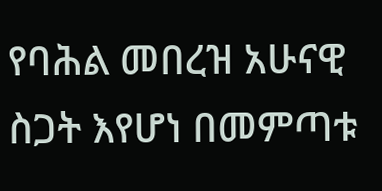የባሕል መበረዝ አሁናዊ ስጋት እየሆነ በመምጣቱ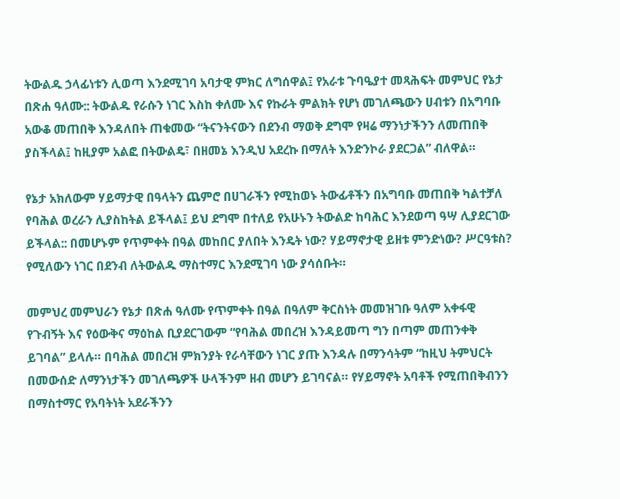ትውልዱ ኃላፊነቱን ሊወጣ እንደሚገባ አባታዊ ምክር ለግሰዋል፤ የአራቱ ጉባዔያተ መጻሕፍት መምህር የኔታ በጽሐ ዓለሙ:: ትውልዱ የራሱን ነገር እስከ ቀለሙ እና የኩራት ምልክት የሆነ መገለጫውን ሀብቱን በአግባቡ አውቆ መጠበቅ እንዳለበት ጠቁመው “ትናንትናውን በደንብ ማወቅ ደግሞ የዛሬ ማንነታችንን ለመጠበቅ ያስችላል፤ ከዚያም አልፎ በትውልዴ፣ በዘመኔ እንዲህ አደረኩ በማለት እንድንኮራ ያደርጋል” ብለዋል።

የኔታ አክለውም ሃይማታዊ በዓላትን ጨምሮ በሀገራችን የሚከወኑ ትውፊቶችን በአግባቡ መጠበቅ ካልተቻለ የባሕል ወረራን ሊያስከትል ይችላል፤ ይህ ደግሞ በተለይ የአሁኑን ትውልድ ከባሕር እንደወጣ ዓሣ ሊያደርገው ይችላል:: በመሆኑም የጥምቀት በዓል መከበር ያለበት እንዴት ነው? ሃይማኖታዊ ይዘቱ ምንድነው? ሥርዓቱስ? የሚለውን ነገር በደንብ ለትውልዱ ማስተማር እንደሚገባ ነው ያሳሰቡት።

መምህረ መምህራን የኔታ በጽሐ ዓለሙ የጥምቀት በዓል በዓለም ቅርስነት መመዝገቡ ዓለም አቀፋዊ የጉብኝት እና የዕውቅና ማዕከል ቢያደርገውም “የባሕል መበረዝ እንዳይመጣ ግን በጣም መጠንቀቅ ይገባል” ይላሉ። በባሕል መበረዝ ምክንያት የራሳቸውን ነገር ያጡ እንዳሉ በማንሳትም “ከዚህ ትምህርት በመውሰድ ለማንነታችን መገለጫዎች ሁላችንም ዘብ መሆን ይገባናል። የሃይማኖት አባቶች የሚጠበቅብንን በማስተማር የአባትነት አደራችንን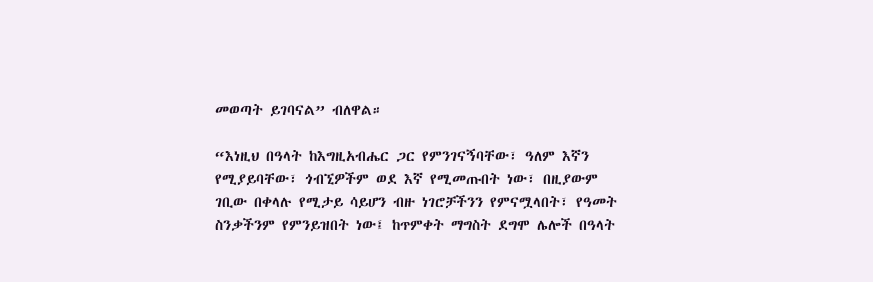መወጣት ይገባናል” ብለዋል።

“እነዚህ በዓላት ከእግዚአብሔር ጋር የምንገናኝባቸው፣ ዓለም እኛን የሚያይባቸው፣ ጎብኚዎችም ወደ እኛ የሚመጡበት ነው፣ በዚያውም ገቢው በቀላሉ የሚታይ ሳይሆን ብዙ ነገሮቻችንን የምናሟላበት፣ የዓመት ስንቃችንም የምንይዝበት ነው፤ ከጥምቀት ማግስት ደግሞ ሌሎች በዓላት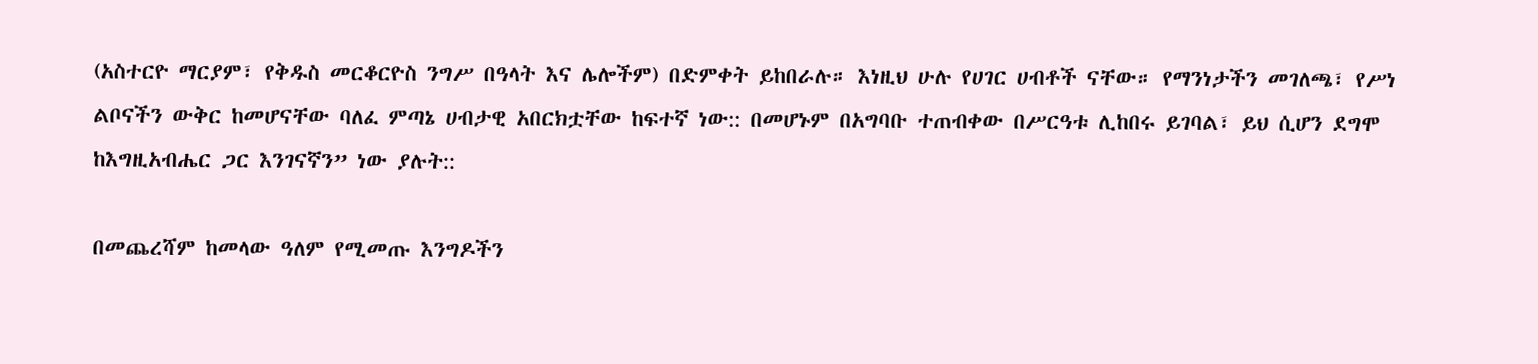(አስተርዮ ማርያም፣ የቅዱስ መርቆርዮስ ንግሥ በዓላት እና ሌሎችም) በድምቀት ይከበራሉ። እነዚህ ሁሉ የሀገር ሀብቶች ናቸው። የማንነታችን መገለጫ፣ የሥነ ልቦናችን ውቅር ከመሆናቸው ባለፈ ምጣኔ ሀብታዊ አበርክቷቸው ከፍተኛ ነው:: በመሆኑም በአግባቡ ተጠብቀው በሥርዓቱ ሊከበሩ ይገባል፣ ይህ ሲሆን ደግሞ ከእግዚአብሔር ጋር እንገናኛን” ነው ያሉት::

በመጨረሻም ከመላው ዓለም የሚመጡ እንግዶችን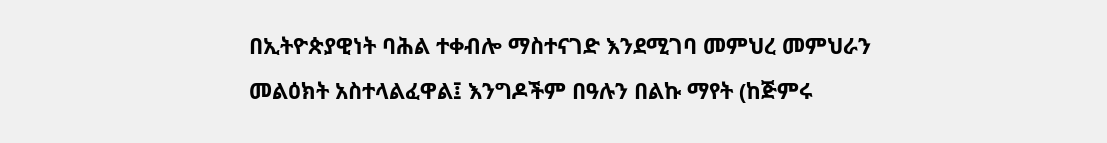በኢትዮጵያዊነት ባሕል ተቀብሎ ማስተናገድ እንደሚገባ መምህረ መምህራን መልዕክት አስተላልፈዋል፤ እንግዶችም በዓሉን በልኩ ማየት (ከጅምሩ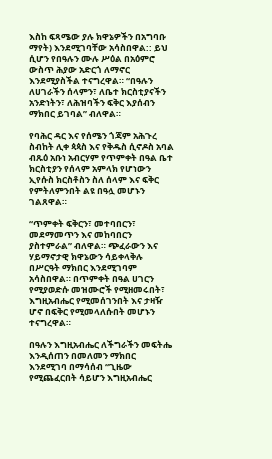እስከ ፍጻሜው ያሉ ክዋኔዎችን በአግባቡ ማየት) እንደሚገባቸው አሳስበዋል:: ይህ ሲሆን የበዓሉን ሙሉ ሥዕል በአዕምሮ ውስጥ ሕያው አድርጎ ለማኖር እንደሚያስችል ተናግረዋል። “በዓሉን ለሀገራችን ሰላምን፣ ለቤተ ክርስቲያናችን አንድነትን፣ ለሕዝባችን ፍቅር እያሰብን ማክበር ይገባል” ብለዋል።

የባሕር ዳር እና የሰሜን ጎጃም አሕጉረ ስብከት ሊቀ ጳጳስ እና የቅዱስ ሲኖዶስ አባል ብጹዕ አቡነ አብርሃም የጥምቀት በዓል ቤተ ክርስቲያን የሰላም አምላክ የሆነውን ኢየሱስ ክርስቶስን ስለ ሰላም እና ፍቅር የምትለምንበት ልዩ በዓሏ መሆኑን ገልጸዋል።

“ጥምቀት ፍቅርን፣ መተባበርን፣ መደማመጥን እና መከባበርን ያስተምራል” ብለዋል። ጭፈራውን እና ሃይማኖታዊ ክዋኔውን ሳይቀላቅሉ በሥርዓት ማክበር እንደሚገባም አሳስበዋል። በጥምቀት በዓል ሀገርን የሚያወድሱ መዝሙሮች የሚዘመሩበት፣ እግዚአብሔር የሚመሰገንበት እና ታዛዥ ሆኖ በፍቅር የሚመላለሱበት መሆኑን ተናግረዋል።

በዓሉን እግዚአብሔር ለችግራችን መፍትሔ እንዲሰጠን በመለመን ማክበር እንደሚገባ በማሳሰብ “ጊዜው የሚጨፈርበት ሳይሆን እግዚአብሔር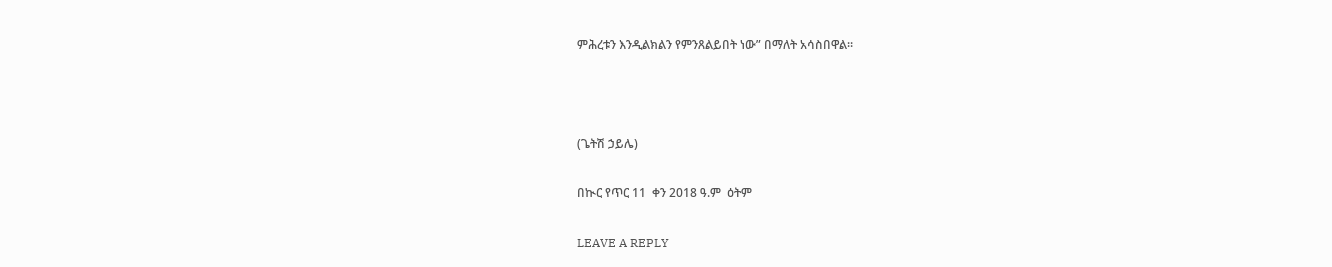ምሕረቱን እንዲልክልን የምንጸልይበት ነው” በማለት አሳስበዋል።



(ጌትሽ ኃይሌ)

በኲር የጥር 11  ቀን 2018 ዓ.ም  ዕትም

LEAVE A REPLY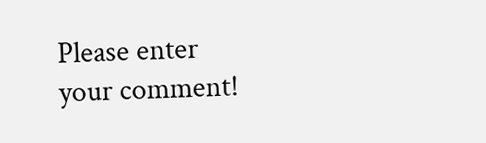Please enter your comment!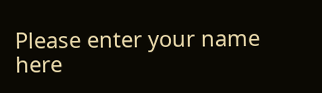Please enter your name here